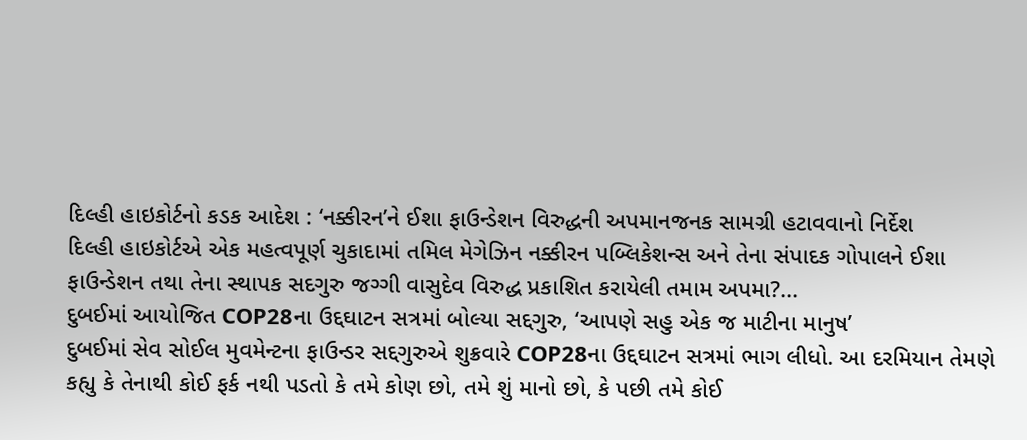દિલ્હી હાઇકોર્ટનો કડક આદેશ : ‘નક્કીરન’ને ઈશા ફાઉન્ડેશન વિરુદ્ધની અપમાનજનક સામગ્રી હટાવવાનો નિર્દેશ
દિલ્હી હાઇકોર્ટએ એક મહત્વપૂર્ણ ચુકાદામાં તમિલ મેગેઝિન નક્કીરન પબ્લિકેશન્સ અને તેના સંપાદક ગોપાલને ઈશા ફાઉન્ડેશન તથા તેના સ્થાપક સદગુરુ જગ્ગી વાસુદેવ વિરુદ્ધ પ્રકાશિત કરાયેલી તમામ અપમા?...
દુબઈમાં આયોજિત COP28ના ઉદ્દઘાટન સત્રમાં બોલ્યા સદ્દગુરુ, ‘આપણે સહુ એક જ માટીના માનુષ’
દુબઈમાં સેવ સોઈલ મુવમેન્ટના ફાઉન્ડર સદ્દગુરુએ શુક્રવારે COP28ના ઉદ્દઘાટન સત્રમાં ભાગ લીધો. આ દરમિયાન તેમણે કહ્યુ કે તેનાથી કોઈ ફર્ક નથી પડતો કે તમે કોણ છો, તમે શું માનો છો, કે પછી તમે કોઈ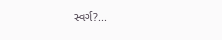સ્વર્ગ?...